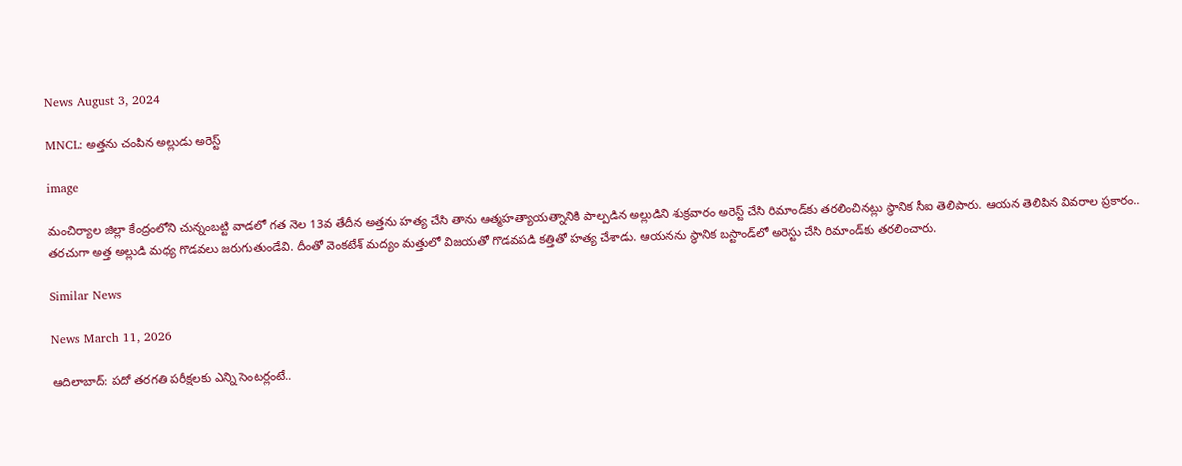News August 3, 2024

MNCL: అత్తను చంపిన అల్లుడు అరెస్ట్

image

మంచిర్యాల జిల్లా కేంద్రంలోని చున్నంబట్టి వాడలో గత నెల 13వ తేదీన అత్తను హత్య చేసి తాను ఆత్మహత్యాయత్నానికి పాల్పడిన అల్లుడిని శుక్రవారం అరెస్ట్ చేసి రిమాండ్‌కు తరలించినట్లు స్థానిక సీఐ తెలిపారు. ఆయన తెలిపిన వివరాల ప్రకారం.. తరచుగా అత్త అల్లుడి మధ్య గొడవలు జరుగుతుండేవి. దీంతో వెంకటేశ్ మద్యం మత్తులో విజయతో గొడవపడి కత్తితో హత్య చేశాడు. ఆయనను స్థానిక బస్టాండ్‌లో అరెస్టు చేసి రిమాండ్‌కు తరలించారు.

Similar News

News March 11, 2026

ఆదిలాబాద్: పదో తరగతి పరీక్షలకు ఎన్ని సెంటర్లంటే..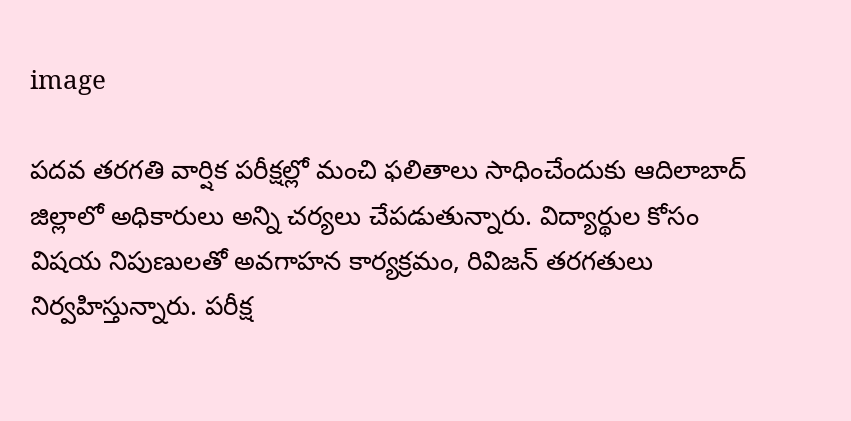image

పదవ తరగతి వార్షిక పరీక్షల్లో మంచి ఫలితాలు సాధించేందుకు ఆదిలాబాద్ జిల్లాలో అధికారులు అన్ని చర్యలు చేపడుతున్నారు. విద్యార్థుల కోసం విషయ నిపుణులతో అవగాహన కార్యక్రమం, రివిజన్ తరగతులు నిర్వహిస్తున్నారు. పరీక్ష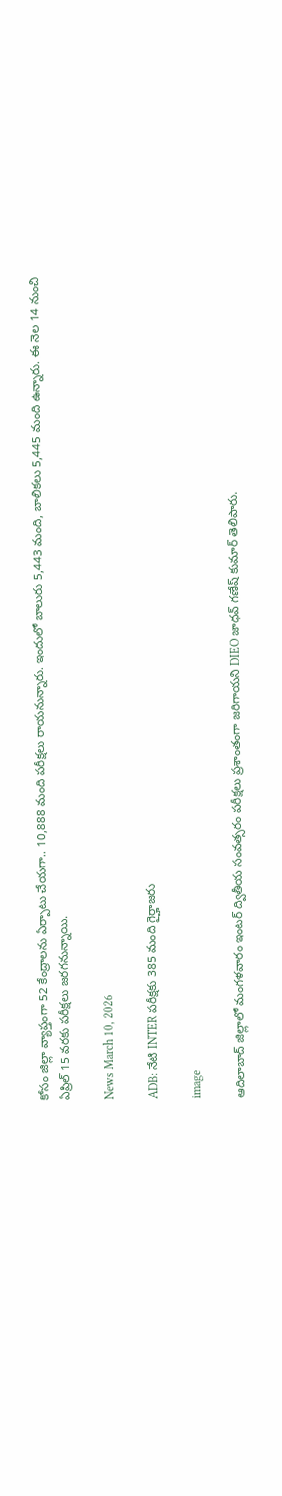కోసం జిల్లా వ్యాప్తంగా 52 కేంద్రాలను ఏర్పాటు చేయగా.. 10,888 మంది పరీక్షలు రాయనున్నారు. ఇందులో బాలురు 5,443 మంది, బాలికలు 5,445 మంది ఉన్నారు. ఈ నెల 14 నుంచి ఏప్రిల్ 15 వరకు పరీక్షలు జరగనున్నాయి.

News March 10, 2026

ADB: నేటి INTER పరీక్షకు 385 మంది గైర్హాజరు

image

ఆదిలాబాద్ జిల్లాలో మంగళవారం ఇంటర్ ద్వితీయ సంవత్సరం పరీక్షలు ప్రశాంతంగా జరిగాయని DIEO జాధవ్ గణేష్ కుమార్ తెలిపారు.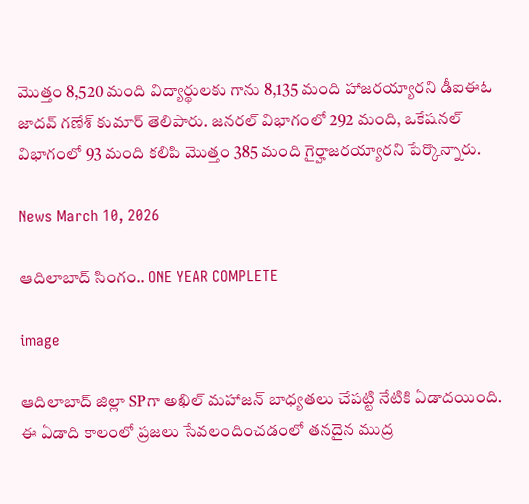మొత్తం 8,520 మంది విద్యార్థులకు గాను 8,135 మంది హాజరయ్యారని డీఐఈఓ జాదవ్ గణేశ్ కుమార్ తెలిపారు. జనరల్ విభాగంలో 292 మంది, ఒకేషనల్ విభాగంలో 93 మంది కలిపి మొత్తం 385 మంది గైర్హాజరయ్యారని పేర్కొన్నారు.

News March 10, 2026

ఆదిలాబాద్ సింగం.. ONE YEAR COMPLETE

image

ఆదిలాబాద్ జిల్లా SPగా అఖిల్ మహాజన్ బాధ్యతలు చేపట్టి నేటికి ఏడాదయింది. ఈ ఏడాది కాలంలో ప్రజలు సేవలందించడంలో తనదైన ముద్ర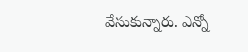వేసుకున్నారు. ఎన్నో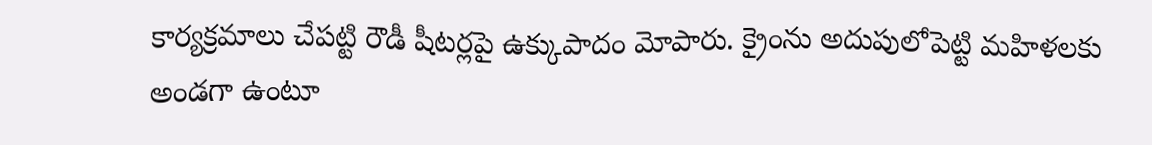కార్యక్రమాలు చేపట్టి రౌడీ షీటర్లపై ఉక్కుపాదం మోపారు. క్రైంను అదుపులోపెట్టి మహిళలకు అండగా ఉంటూ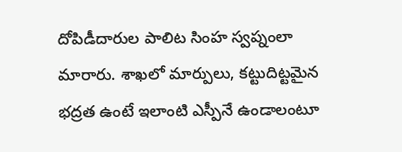దోపిడీదారుల పాలిట సింహ స్వప్నంలా మారారు. శాఖలో మార్పులు, కట్టుదిట్టమైన భద్రత ఉంటే ఇలాంటి ఎస్పీనే ఉండాలంటూ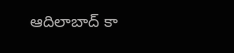ఆదిలాబాద్ కా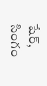షేర్, సింగం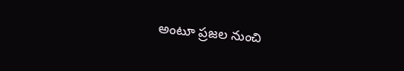అంటూ ప్రజల నుంచి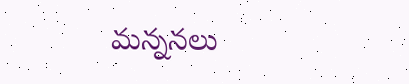మన్ననలు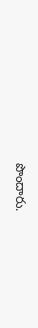పొందారు.